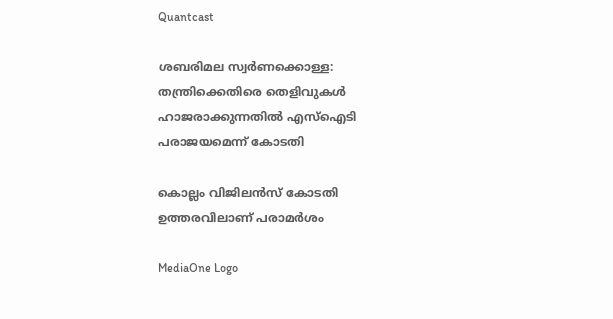Quantcast

ശബരിമല സ്വര്‍ണക്കൊള്ള: തന്ത്രിക്കെതിരെ തെളിവുകള്‍ ഹാജരാക്കുന്നതില്‍ എസ്‌ഐടി പരാജയമെന്ന് കോടതി

കൊല്ലം വിജിലന്‍സ് കോടതി ഉത്തരവിലാണ് പരാമര്‍ശം

MediaOne Logo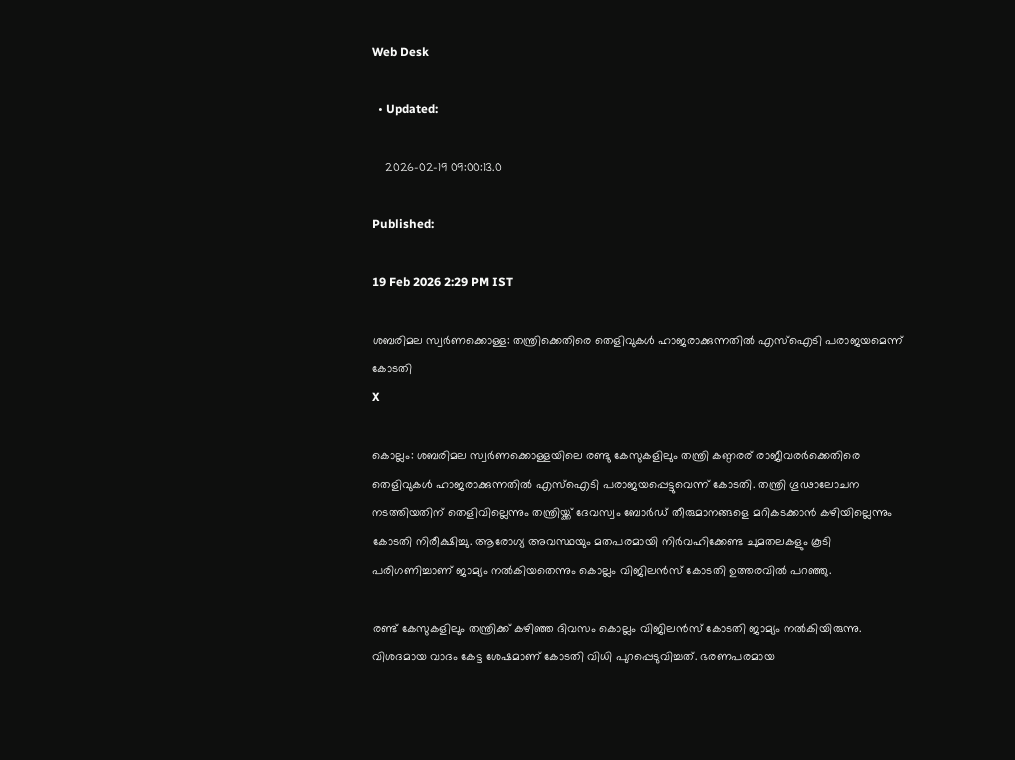Web Desk

  • Updated:

    2026-02-19 09:00:13.0

Published:

19 Feb 2026 2:29 PM IST

ശബരിമല സ്വര്‍ണക്കൊള്ള: തന്ത്രിക്കെതിരെ തെളിവുകള്‍ ഹാജരാക്കുന്നതില്‍ എസ്‌ഐടി പരാജയമെന്ന് കോടതി
X

കൊല്ലം: ശബരിമല സ്വര്‍ണക്കൊള്ളയിലെ രണ്ടു കേസുകളിലും തന്ത്രി കണ്ഠരര് രാജീവരര്‍ക്കെതിരെ തെളിവുകള്‍ ഹാജരാക്കുന്നതില്‍ എസ്‌ഐടി പരാജയപ്പെട്ടുവെന്ന് കോടതി. തന്ത്രി ഗൂഢാലോചന നടത്തിയതിന് തെളിവില്ലെന്നും തന്ത്രിയ്ക്ക് ദേവസ്വം ബോര്‍ഡ് തീരുമാനങ്ങളെ മറികടക്കാന്‍ കഴിയില്ലെന്നും കോടതി നിരീക്ഷിച്ചു. ആരോഗ്യ അവസ്ഥയും മതപരമായി നിര്‍വഹിക്കേണ്ട ചുമതലകളും കൂടി പരിഗണിച്ചാണ് ജാമ്യം നല്‍കിയതെന്നും കൊല്ലം വിജിലന്‍സ് കോടതി ഉത്തരവില്‍ പറഞ്ഞു.

രണ്ട് കേസുകളിലും തന്ത്രിക്ക് കഴിഞ്ഞ ദിവസം കൊല്ലം വിജിലന്‍സ് കോടതി ജാമ്യം നല്‍കിയിരുന്നു. വിശദമായ വാദം കേട്ട ശേഷമാണ് കോടതി വിധി പുറപ്പെടുവിച്ചത്. ഭരണപരമായ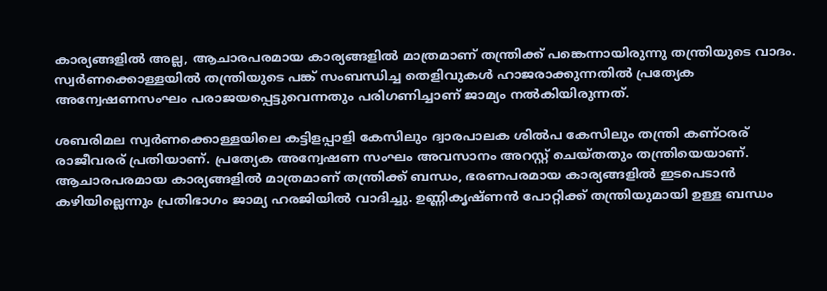കാര്യങ്ങളില്‍ അല്ല, ആചാരപരമായ കാര്യങ്ങളില്‍ മാത്രമാണ് തന്ത്രിക്ക് പങ്കെന്നായിരുന്നു തന്ത്രിയുടെ വാദം. സ്വര്‍ണക്കൊള്ളയില്‍ തന്ത്രിയുടെ പങ്ക് സംബന്ധിച്ച തെളിവുകള്‍ ഹാജരാക്കുന്നതില്‍ പ്രത്യേക അന്വേഷണസംഘം പരാജയപ്പെട്ടുവെന്നതും പരിഗണിച്ചാണ് ജാമ്യം നല്‍കിയിരുന്നത്.

ശബരിമല സ്വര്‍ണക്കൊള്ളയിലെ കട്ടിളപ്പാളി കേസിലും ദ്വാരപാലക ശില്‍പ കേസിലും തന്ത്രി കണ്ഠരര് രാജീവരര് പ്രതിയാണ്. പ്രത്യേക അന്വേഷണ സംഘം അവസാനം അറസ്റ്റ് ചെയ്തതും തന്ത്രിയെയാണ്. ആചാരപരമായ കാര്യങ്ങളില്‍ മാത്രമാണ് തന്ത്രിക്ക് ബന്ധം, ഭരണപരമായ കാര്യങ്ങളില്‍ ഇടപെടാന്‍ കഴിയില്ലെന്നും പ്രതിഭാഗം ജാമ്യ ഹരജിയില്‍ വാദിച്ചു. ഉണ്ണികൃഷ്ണന്‍ പോറ്റിക്ക് തന്ത്രിയുമായി ഉള്ള ബന്ധം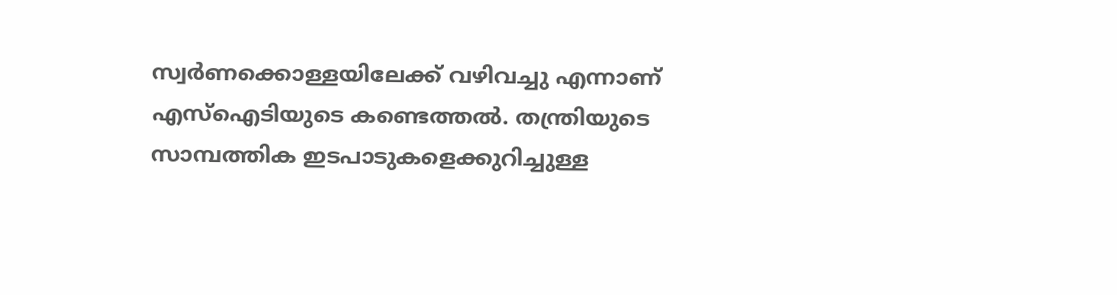സ്വര്‍ണക്കൊള്ളയിലേക്ക് വഴിവച്ചു എന്നാണ് എസ്‌ഐടിയുടെ കണ്ടെത്തല്‍. തന്ത്രിയുടെ സാമ്പത്തിക ഇടപാടുകളെക്കുറിച്ചുള്ള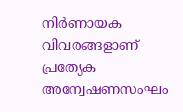നിര്‍ണായക വിവരങ്ങളാണ് പ്രത്യേക അന്വേഷണസംഘം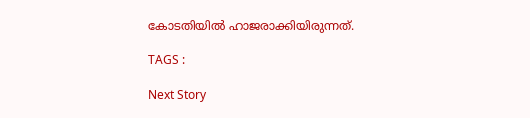കോടതിയില്‍ ഹാജരാക്കിയിരുന്നത്.

TAGS :

Next Story